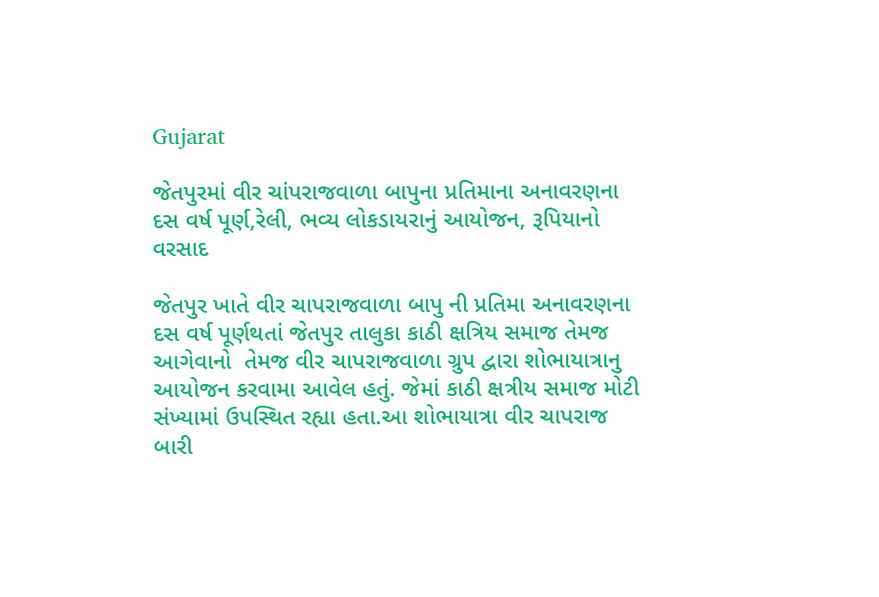Gujarat

જેતપુરમાં વીર ચાંપરાજવાળા બાપુના પ્રતિમાના અનાવરણના દસ વર્ષ પૂર્ણ,રેલી, ભવ્ય લોકડાયરાનું આયોજન, રૂપિયાનો વરસાદ

જેતપુર ખાતે વીર ચાપરાજવાળા બાપુ ની પ્રતિમા અનાવરણના દસ વર્ષ પૂર્ણથતાં જેતપુર તાલુકા કાઠી ક્ષત્રિય સમાજ તેમજ આગેવાનો  તેમજ વીર ચાપરાજવાળા ગ્રુપ દ્વારા શોભાયાત્રાનુ આયોજન કરવામા આવેલ હતું. જેમાં કાઠી ક્ષત્રીય સમાજ મોટી સંખ્યામાં ઉપસ્થિત રહ્યા હતા.આ શોભાયાત્રા વીર ચાપરાજ બારી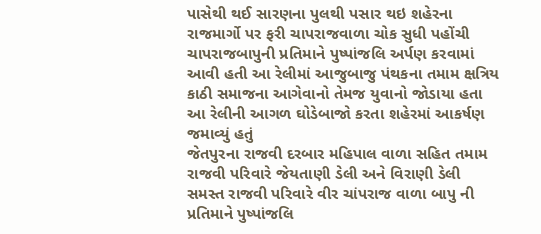પાસેથી થઈ સારણના પુલથી પસાર થઇ શહેરના રાજમાર્ગો પર ફરી ચાપરાજવાળા ચોક સુધી પહોંચી ચાપરાજબાપુની પ્રતિમાને પુષ્પાંજલિ અર્પણ કરવામાં આવી હતી આ રેલીમાં આજુબાજુ પંથકના તમામ ક્ષત્રિય કાઠી સમાજના આગેવાનો તેમજ યુવાનો જોડાયા હતા આ રેલીની આગળ ઘોડેબાજો કરતા શહેરમાં આકર્ષણ જમાવ્યું હતું
જેતપુરના રાજવી દરબાર મહિપાલ વાળા સહિત તમામ રાજવી પરિવારે જેયતાણી ડેલી અને વિરાણી ડેલી સમસ્ત રાજવી પરિવારે વીર ચાંપરાજ વાળા બાપુ ની પ્રતિમાને પુષ્પાંજલિ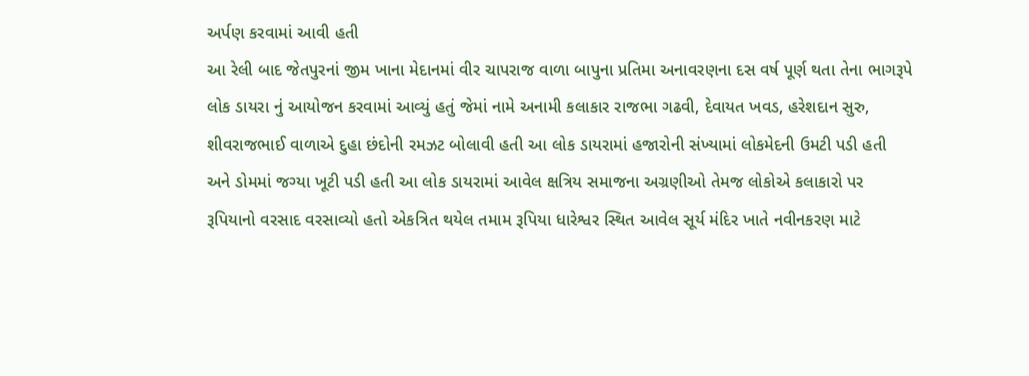અર્પણ કરવામાં આવી હતી
આ રેલી બાદ જેતપુરનાં જીમ ખાના મેદાનમાં વીર ચાપરાજ વાળા બાપુના પ્રતિમા અનાવરણના દસ વર્ષ પૂર્ણ થતા તેના ભાગરૂપે લોક ડાયરા નું આયોજન કરવામાં આવ્યું હતું જેમાં નામે અનામી કલાકાર રાજભા ગઢવી, દેવાયત ખવડ, હરેશદાન સુરુ, શીવરાજભાઈ વાળાએ દુહા છંદોની રમઝટ બોલાવી હતી આ લોક ડાયરામાં હજારોની સંખ્યામાં લોકમેદની ઉમટી પડી હતી અને ડોમમાં જગ્યા ખૂટી પડી હતી આ લોક ડાયરામાં આવેલ ક્ષત્રિય સમાજના અગ્રણીઓ તેમજ લોકોએ કલાકારો પર રૂપિયાનો વરસાદ વરસાવ્યો હતો એકત્રિત થયેલ તમામ રૂપિયા ધારેશ્વર સ્થિત આવેલ સૂર્ય મંદિર ખાતે નવીનકરણ માટે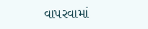વાપરવામાં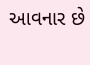આવનાર છે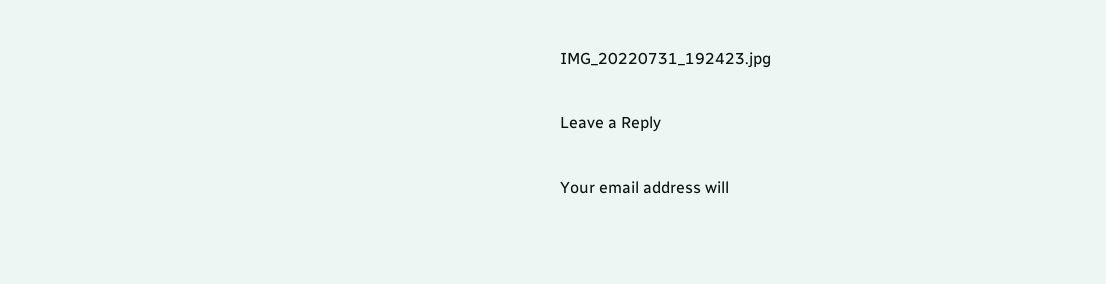IMG_20220731_192423.jpg

Leave a Reply

Your email address will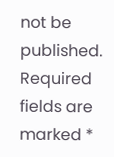not be published. Required fields are marked *